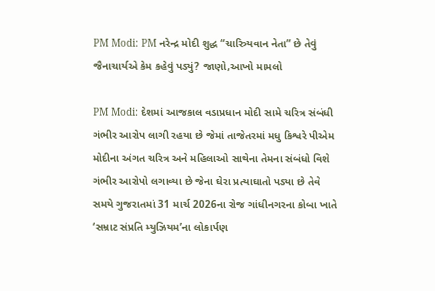PM Modi: PM નરેન્દ્ર મોદી શુદ્ધ “ચારિત્ર્યવાન નેતા” છે તેવું જૈનાચાર્યએ કેમ કહેવું પડ્યું? જાણો,આખો મામલો

PM Modi: દેશમાં આજકાલ વડાપ્રધાન મોદી સામે ચરિત્ર સંબંધી ગંભીર આરોપ લાગી રહયા છે જેમાં તાજેતરમાં મધુ કિશ્વરે પીએમ મોદીના અંગત ચરિત્ર અને મહિલાઓ સાથેના તેમના સંબંધો વિશે ગંભીર આરોપો લગાવ્યા છે જેના ઘેરા પ્રત્યાઘાતો પડ્યા છે તેવે સમયે ગુજરાતમાં 31 માર્ચ 2026ના રોજ ગાંધીનગરના કોબા ખાતે ‘સમ્રાટ સંપ્રતિ મ્યુઝિયમ’ના લોકાર્પણ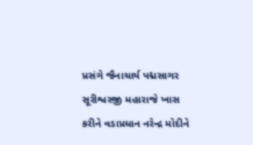પ્રસંગે જૈનાચાર્ય પદ્મસાગર સૂરીશ્વરજી મહારાજે ખાસ કરીને વડાપ્રધાન નરેન્દ્ર મોદીને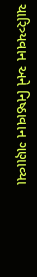ચારિત્ર્યવાન અને નિષ્ઠાવાન ગણાવ્યા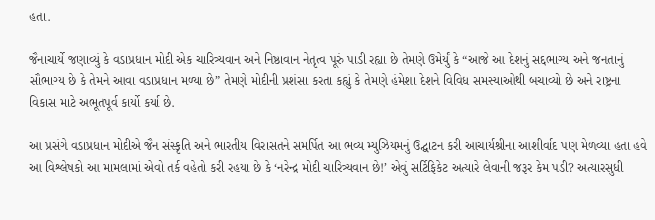હતા.

જૈનાચાર્યે જણાવ્યું કે વડાપ્રધાન મોદી એક ચારિત્ર્યવાન અને નિષ્ઠાવાન નેતૃત્વ પૂરું પાડી રહ્યા છે તેમણે ઉમેર્યું કે “આજે આ દેશનું સદ્દભાગ્ય અને જનતાનું સૌભાગ્ય છે કે તેમને આવા વડાપ્રધાન મળ્યા છે” તેમણે મોદીની પ્રશંસા કરતા કહ્યું કે તેમણે હંમેશા દેશને વિવિધ સમસ્યાઓથી બચાવ્યો છે અને રાષ્ટ્રના વિકાસ માટે અભૂતપૂર્વ કાર્યો કર્યા છે.

આ પ્રસંગે વડાપ્રધાન મોદીએ જૈન સંસ્કૃતિ અને ભારતીય વિરાસતને સમર્પિત આ ભવ્ય મ્યુઝિયમનું ઉદ્ઘાટન કરી આચાર્યશ્રીના આશીર્વાદ પણ મેળવ્યા હતા હવે આ વિશ્લેષકો આ મામલામાં એવો તર્ક વહેતો કરી રહયા છે કે ‘નરેન્દ્ર મોદી ચારિત્ર્યવાન છે!’ એવું સર્ટિફિકેટ અત્યારે લેવાની જરૂર કેમ પડી? અત્યારસુધી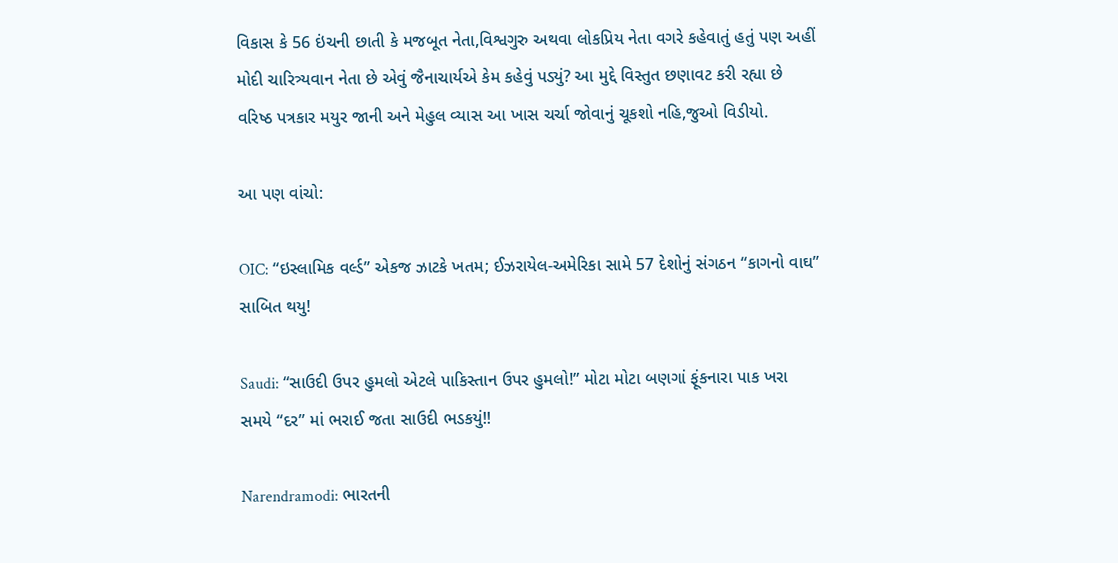વિકાસ કે 56 ઇંચની છાતી કે મજબૂત નેતા,વિશ્વગુરુ અથવા લોકપ્રિય નેતા વગરે કહેવાતું હતું પણ અહીં મોદી ચારિત્ર્યવાન નેતા છે એવું જૈનાચાર્યએ કેમ કહેવું પડ્યું? આ મુદ્દે વિસ્તુત છણાવટ કરી રહ્યા છે વરિષ્ઠ પત્રકાર મયુર જાની અને મેહુલ વ્યાસ આ ખાસ ચર્ચા જોવાનું ચૂકશો નહિ,જુઓ વિડીયો.

આ પણ વાંચો:

OIC: “ઇસ્લામિક વર્લ્ડ” એકજ ઝાટકે ખતમ; ઈઝરાયેલ-અમેરિકા સામે 57 દેશોનું સંગઠન “કાગનો વાઘ” સાબિત થયુ!

Saudi: “સાઉદી ઉપર હુમલો એટલે પાકિસ્તાન ઉપર હુમલો!” મોટા મોટા બણગાં ફૂંકનારા પાક ખરા સમયે “દર” માં ભરાઈ જતા સાઉદી ભડકયું!!

Narendramodi: ભારતની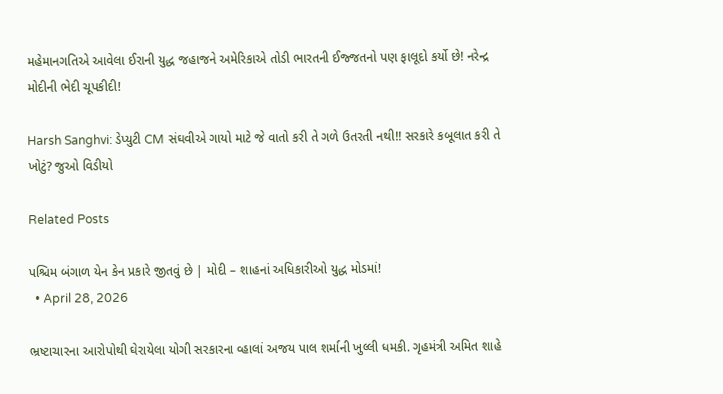મહેમાનગતિએ આવેલા ઈરાની યુદ્ધ જહાજને અમેરિકાએ તોડી ભારતની ઈજ્જતનો પણ ફાલૂદો કર્યો છે! નરેન્દ્ર મોદીની ભેદી ચૂપકીદી!

Harsh Sanghvi: ડેપ્યુટી CM સંઘવીએ ગાયો માટે જે વાતો કરી તે ગળે ઉતરતી નથી!! સરકારે કબૂલાત કરી તે ખોટું? જુઓ વિડીયો

Related Posts

પશ્ચિમ બંગાળ યેન કેન પ્રકારે જીતવું છે | મોદી – શાહનાં અધિકારીઓ યુદ્ધ મોડમાં!
  • April 28, 2026

ભ્રષ્ટાચારના આરોપોથી ઘેરાયેલા યોગી સરકારના વ્હાલાં અજય પાલ શર્માની ખુલ્લી ધમકી. ગૃહમંત્રી અમિત શાહે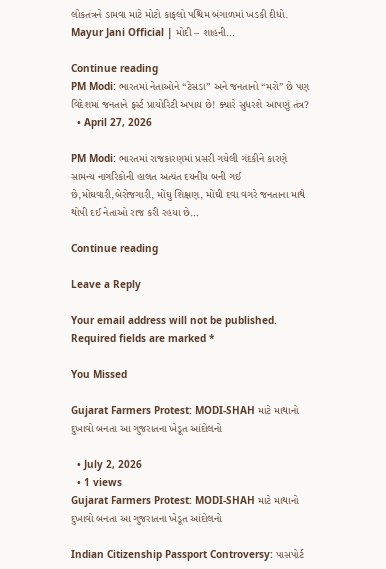લોકતંત્રને ડામવા માટે મોટો કાફલો પશ્ચિમ બંગાળમાં ખડકી દીધો. Mayur Jani Official | મોદી – શાહની…

Continue reading
PM Modi: ભારતમાં નેતાઓને “ટેસડા” અને જનતાનો “મરો” છે પણ વિદેશમાં જનતાને ફર્સ્ટ પ્રાયોરિટી અપાય છે! ક્યારે સુધરશે આપણું તંત્ર?
  • April 27, 2026

PM Modi: ભારતમાં રાજકારણમાં પ્રસરી ગયેલી ગંદકીને કારણે સામન્ય નાગરિકોની હાલત અત્યંત દયનીય બની ગઈ છે,મોંઘવારી,બેરોજગારી, મોંઘુ શિક્ષણ, મોંઘી દવા વગરે જનતાના માથે થોપી દઈ નેતાઓ રાજ કરી રહયા છે…

Continue reading

Leave a Reply

Your email address will not be published. Required fields are marked *

You Missed

Gujarat Farmers Protest: MODI-SHAH માટે માથાનો દુખાવો બનતા આ ગુજરાતના ખેડૂત આંદોલનો

  • July 2, 2026
  • 1 views
Gujarat Farmers Protest: MODI-SHAH માટે માથાનો દુખાવો બનતા આ ગુજરાતના ખેડૂત આંદોલનો

Indian Citizenship Passport Controversy: પાસપોર્ટ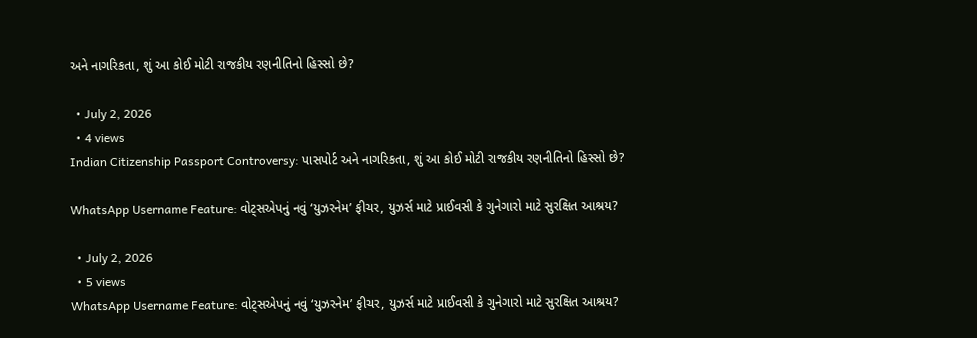અને નાગરિકતા, શું આ કોઈ મોટી રાજકીય રણનીતિનો હિસ્સો છે?

  • July 2, 2026
  • 4 views
Indian Citizenship Passport Controversy: પાસપોર્ટ અને નાગરિકતા, શું આ કોઈ મોટી રાજકીય રણનીતિનો હિસ્સો છે?

WhatsApp Username Feature: વોટ્સએપનું નવું ‘યુઝરનેમ’ ફીચર, યુઝર્સ માટે પ્રાઈવસી કે ગુનેગારો માટે સુરક્ષિત આશ્રય?

  • July 2, 2026
  • 5 views
WhatsApp Username Feature: વોટ્સએપનું નવું ‘યુઝરનેમ’ ફીચર, યુઝર્સ માટે પ્રાઈવસી કે ગુનેગારો માટે સુરક્ષિત આશ્રય?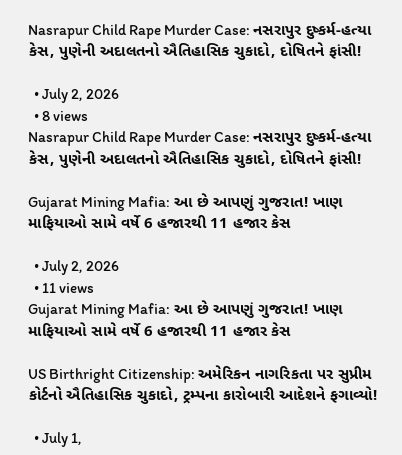Nasrapur Child Rape Murder Case: નસરાપુર દુષ્કર્મ-હત્યા કેસ, પુણેની અદાલતનો ઐતિહાસિક ચુકાદો, દોષિતને ફાંસી!

  • July 2, 2026
  • 8 views
Nasrapur Child Rape Murder Case: નસરાપુર દુષ્કર્મ-હત્યા કેસ, પુણેની અદાલતનો ઐતિહાસિક ચુકાદો, દોષિતને ફાંસી!

Gujarat Mining Mafia: આ છે આપણું ગુજરાત! ખાણ માફિયાઓ સામે વર્ષે 6 હજારથી 11 હજાર કેસ

  • July 2, 2026
  • 11 views
Gujarat Mining Mafia: આ છે આપણું ગુજરાત! ખાણ માફિયાઓ સામે વર્ષે 6 હજારથી 11 હજાર કેસ

US Birthright Citizenship: અમેરિકન નાગરિકતા પર સુપ્રીમ કોર્ટનો ઐતિહાસિક ચુકાદો, ટ્રમ્પના કારોબારી આદેશને ફગાવ્યો!

  • July 1,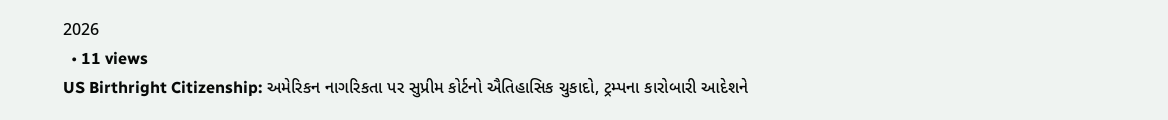2026
  • 11 views
US Birthright Citizenship: અમેરિકન નાગરિકતા પર સુપ્રીમ કોર્ટનો ઐતિહાસિક ચુકાદો, ટ્રમ્પના કારોબારી આદેશને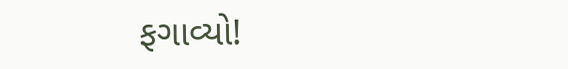ફગાવ્યો!